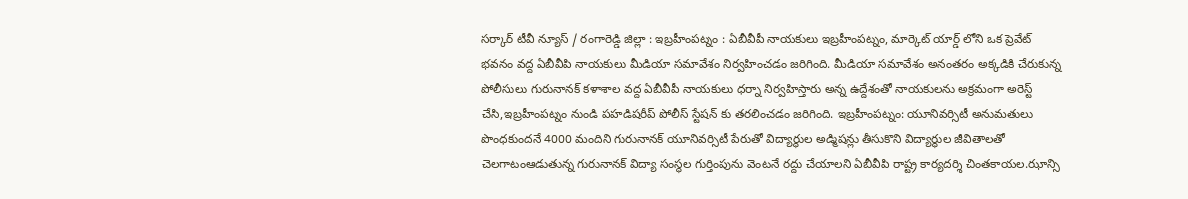సర్కార్ టీవీ న్యూస్ / రంగారెడ్డి జిల్లా : ఇబ్రహీంపట్నం : ఏబీవీపీ నాయకులు ఇబ్రహీంపట్నం, మార్కెట్ యార్డ్ లోని ఒక ప్రెవేట్ భవనం వద్ద ఏబీవీపి నాయకులు మీడియా సమావేశం నిర్వహించడం జరిగింది. మీడియా సమావేశం అనంతరం అక్కడికి చేరుకున్న పోలీసులు గురునానక్ కళాశాల వద్ద ఏబీవీపీ నాయకులు ధర్నా నిర్వహిస్తారు అన్న ఉద్దేశంతో నాయకులను అక్రమంగా అరెస్ట్ చేసి,ఇబ్రహీంపట్నం నుండి పహడిషరీప్ పోలీస్ స్టేషన్ కు తరలించడం జరిగింది. ఇబ్రహీంపట్నం: యూనివర్సిటీ అనుమతులు పొంధకుందనే 4000 మందిని గురునానక్ యూనివర్సిటీ పేరుతో విద్యార్థుల అడ్మిషన్లు తీసుకొని విద్యార్థుల జీవితాలతో చెలగాటంఆడుతున్న గురునానక్ విద్యా సంస్థల గుర్తింపును వెంటనే రద్దు చేయాలని ఏబీవీపి రాష్ట్ర కార్యదర్శి చింతకాయల.ఝాన్సి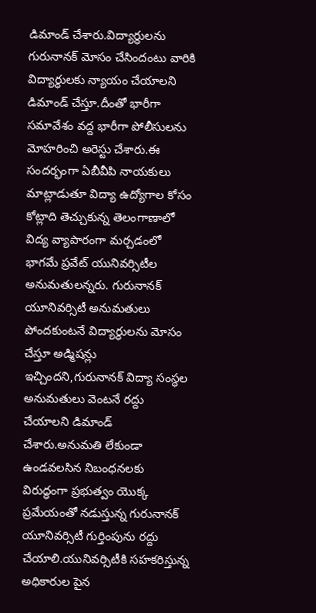డిమాండ్ చేశారు.విద్యార్థులను గురునానక్ మోసం చేసిందంటు వారికి విద్యార్థులకు న్యాయం చేయాలని డిమాండ్ చేస్తూ.దీంతో భారీగా సమావేశం వద్ద భారీగా పోలీసులను మోహరించి అరెస్టు చేశారు.ఈ సందర్భంగా ఏబీవీపి నాయకులు మాట్లాడుతూ విద్యా ఉద్యోగాల కోసం కోట్లాది తెచ్చుకున్న తెలంగాణాలో విద్య వ్యాపారంగా మర్చడంలో భాగమే ప్రవేట్ యునివర్సిటీల అనుమతులన్నరు. గురునానక్ యూనివర్సిటీ అనుమతులు పోందకుంటనే విద్యార్థులను మోసం చేస్తూ అడ్మిషన్లు ఇచ్చిందని,గురునానక్ విద్యా సంస్థల అనుమతులు వెంటనే రద్దు చేయాలని డిమాండ్ చేశారు.అనుమతి లేకుండా ఉండవలసిన నిబంధనలకు విరుద్ధంగా ప్రభుత్వం యొక్క ప్రమేయంతో నడుస్తున్న గురునానక్ యూనివర్సిటీ గుర్తింపును రద్దు చేయాలి.యునివర్సిటీకి సహకరిస్తున్న అధికారుల పైన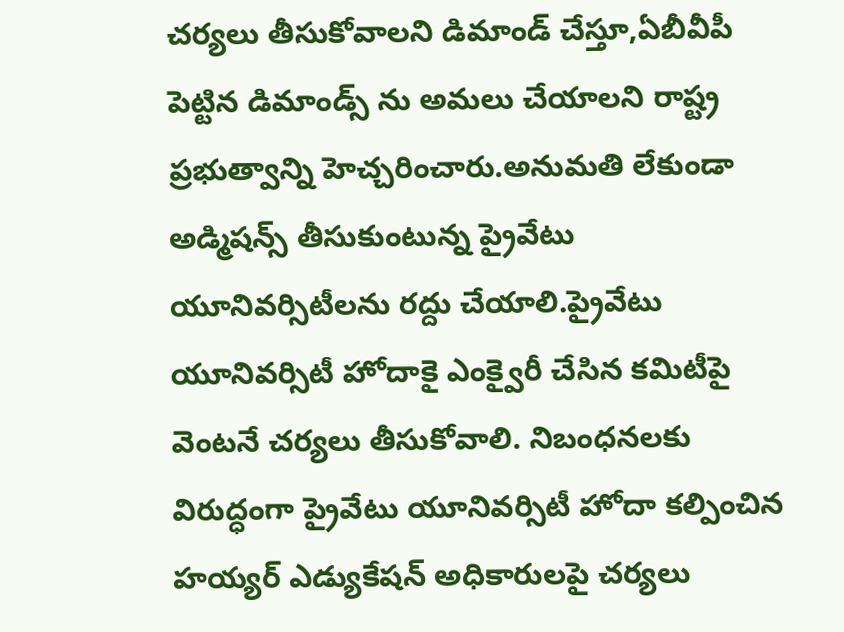చర్యలు తీసుకోవాలని డిమాండ్ చేస్తూ,ఏబీవీపీ పెట్టిన డిమాండ్స్ ను అమలు చేయాలని రాష్ట్ర ప్రభుత్వాన్ని హెచ్చరించారు.అనుమతి లేకుండా అడ్మిషన్స్ తీసుకుంటున్న ప్రైవేటు యూనివర్సిటీలను రద్దు చేయాలి.ప్రైవేటు యూనివర్సిటీ హోదాకై ఎంక్వైరీ చేసిన కమిటీపై వెంటనే చర్యలు తీసుకోవాలి. నిబంధనలకు విరుద్ధంగా ప్రైవేటు యూనివర్సిటీ హోదా కల్పించిన హయ్యర్ ఎడ్యుకేషన్ అధికారులపై చర్యలు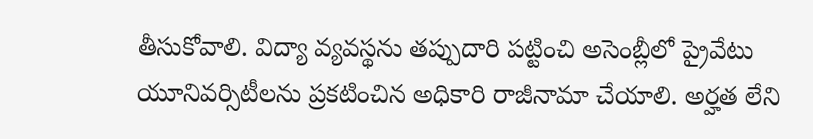తీసుకోవాలి. విద్యా వ్యవస్థను తప్పుదారి పట్టించి అసెంబ్లీలో ప్రైవేటు యూనివర్సిటీలను ప్రకటించిన అధికారి రాజీనామా చేయాలి. అర్హత లేని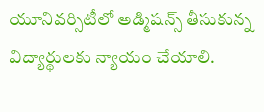యూనివర్సిటీలో అడ్మిషన్స్ తీసుకున్న విద్యార్థులకు న్యాయం చేయాలి.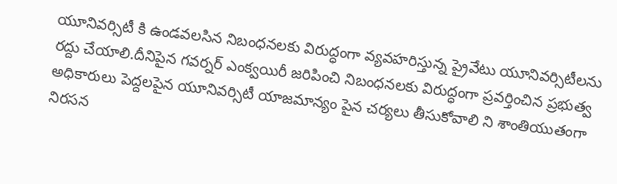యూనివర్సిటీ కి ఉండవలసిన నిబంధనలకు విరుద్ధంగా వ్యవహరిస్తున్న ప్రైవేటు యూనివర్సిటీలను రద్దు చేయాలి.దీనిపైన గవర్నర్ ఎంక్వయిరీ జరిపించి నిబంధనలకు విరుద్ధంగా ప్రవర్తించిన ప్రభుత్వ అధికారులు పెద్దలపైన యూనివర్సిటీ యాజమాన్యం పైన చర్యలు తీసుకోవాలి ని శాంతియుతంగా నిరసన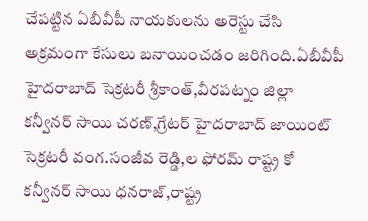చేపట్టిన ఏబీవీపీ నాయకులను అరెస్టు చేసి అక్రమంగా కేసులు బనాయించడం జరిగింది.ఏబీవీపీ హైదరాబాద్ సెక్రటరీ శ్రీకాంత్,వీరపట్నం జిల్లా కన్వీనర్ సాయి చరణ్,గ్రేటర్ హైదరాబాద్ జాయింట్ సెక్రటరీ వంగ.సంజీవ రెడ్డి,ల ఫోరమ్ రాష్ట్ర కో కన్వీనర్ సాయి ధనరాజ్,రాష్ట్ర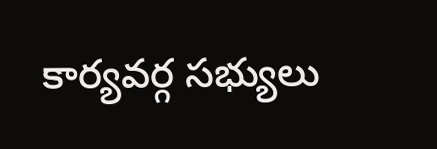కార్యవర్గ సభ్యులు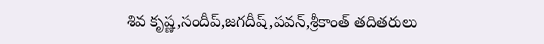శివ కృష్ణ,సందీప్,జగదీష్,పవన్,శ్రీకాంత్ తదితరులు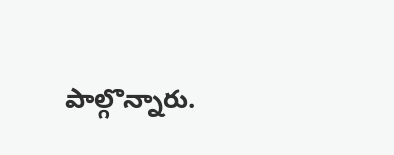పాల్గొన్నారు.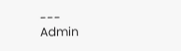---
Admin